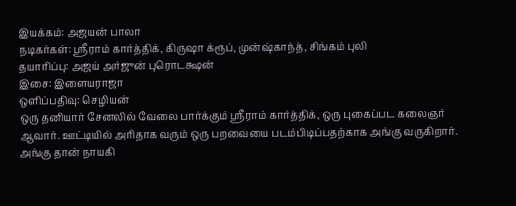இயக்கம்: அஜயன் பாலா
நடிகர்கள்: ஶ்ரீராம் கார்த்திக், கிருஷா க்ரூப், முன்ஷ்காந்த், சிங்கம் புலி
தயாரிப்பு: அஜய் அர்ஜுன் புரொடக்ஷன்
இசை: இளையராஜா
ஒளிப்பதிவு: செழியன்
ஒரு தனியார் சேனலில் வேலை பார்க்கும் ஸ்ரீராம் கார்த்திக், ஒரு புகைப்பட கலைஞர் ஆவார். ஊட்டியில் அரிதாக வரும் ஒரு பறவையை படம்பிடிப்பதற்காக அங்கு வருகிறார். அங்கு தான் நாயகி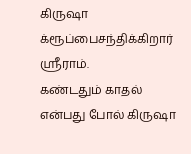கிருஷா க்ரூப்பைசந்திக்கிறார் ஸ்ரீராம்.
கண்டதும் காதல் என்பது போல் கிருஷா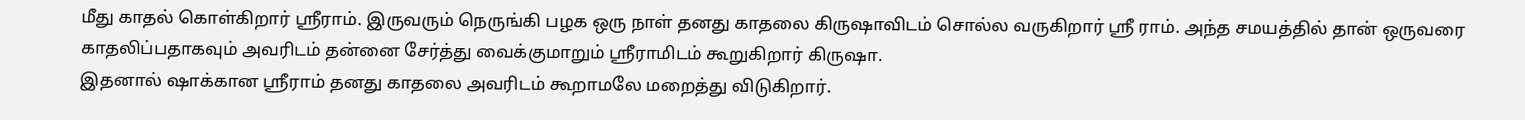மீது காதல் கொள்கிறார் ஸ்ரீராம். இருவரும் நெருங்கி பழக ஒரு நாள் தனது காதலை கிருஷாவிடம் சொல்ல வருகிறார் ஸ்ரீ ராம். அந்த சமயத்தில் தான் ஒருவரை காதலிப்பதாகவும் அவரிடம் தன்னை சேர்த்து வைக்குமாறும் ஸ்ரீராமிடம் கூறுகிறார் கிருஷா.
இதனால் ஷாக்கான ஸ்ரீராம் தனது காதலை அவரிடம் கூறாமலே மறைத்து விடுகிறார்.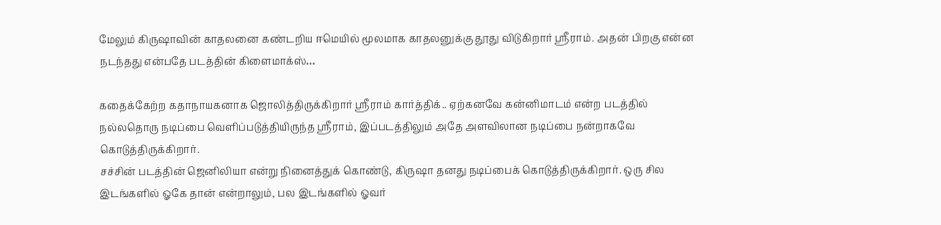மேலும் கிருஷாவின் காதலனை கண்டறிய ஈமெயில் மூலமாக காதலனுக்கு தூது விடுகிறார் ஸ்ரீராம். அதன் பிறகு என்ன நடந்தது என்பதே படத்தின் கிளைமாக்ஸ்…

கதைக்கேற்ற கதாநாயகனாக ஜொலித்திருக்கிறார் ஸ்ரீராம் கார்த்திக்.. ஏற்கனவே கன்னிமாடம் என்ற படத்தில் நல்லதொரு நடிப்பை வெளிப்படுத்தியிருந்த ஸ்ரீராம், இப்படத்திலும் அதே அளவிலான நடிப்பை நன்றாகவே கொடுத்திருக்கிறார்.
சச்சின் படத்தின் ஜெனிலியா என்று நினைத்துக் கொண்டு, கிருஷா தனது நடிப்பைக் கொடுத்திருக்கிறார். ஒரு சில இடங்களில் ஓகே தான் என்றாலும், பல இடங்களில் ஓவர்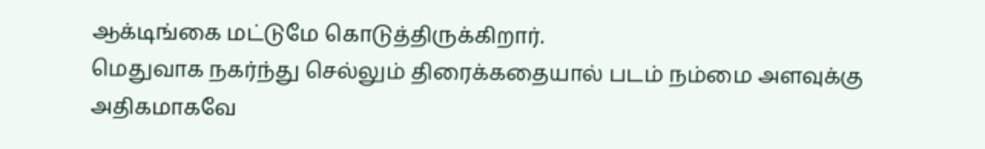ஆக்டிங்கை மட்டுமே கொடுத்திருக்கிறார்.
மெதுவாக நகர்ந்து செல்லும் திரைக்கதையால் படம் நம்மை அளவுக்கு அதிகமாகவே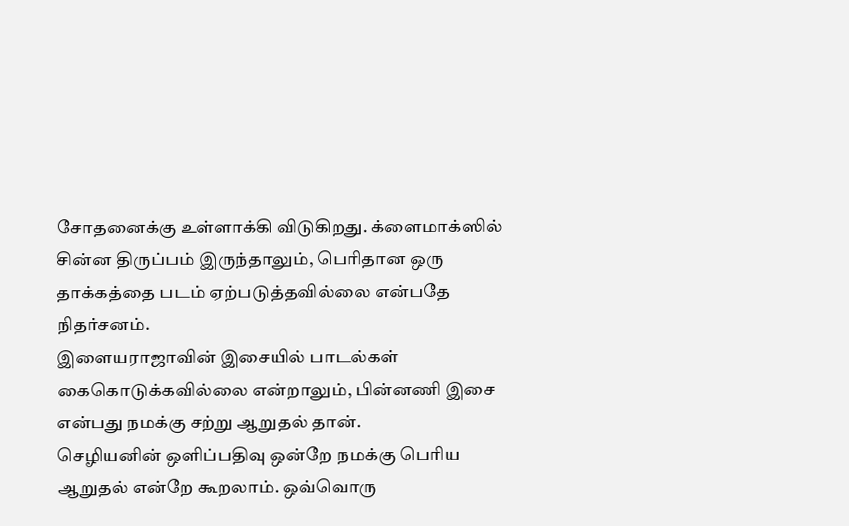சோதனைக்கு உள்ளாக்கி விடுகிறது. க்ளைமாக்ஸில் சின்ன திருப்பம் இருந்தாலும், பெரிதான ஒரு தாக்கத்தை படம் ஏற்படுத்தவில்லை என்பதே நிதர்சனம்.
இளையராஜாவின் இசையில் பாடல்கள் கைகொடுக்கவில்லை என்றாலும், பின்னணி இசை என்பது நமக்கு சற்று ஆறுதல் தான்.
செழியனின் ஒளிப்பதிவு ஒன்றே நமக்கு பெரிய ஆறுதல் என்றே கூறலாம். ஒவ்வொரு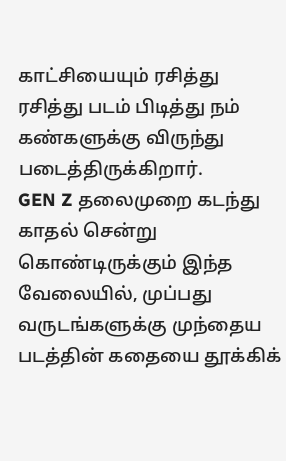காட்சியையும் ரசித்து ரசித்து படம் பிடித்து நம் கண்களுக்கு விருந்து படைத்திருக்கிறார்.
GEN Z தலைமுறை கடந்து காதல் சென்று கொண்டிருக்கும் இந்த வேலையில், முப்பது வருடங்களுக்கு முந்தைய படத்தின் கதையை தூக்கிக்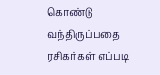கொண்டு வந்திருப்பதை ரசிகர்கள் எப்படி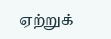ஏற்றுக்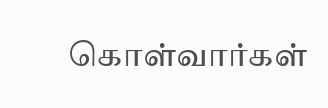கொள்வார்கள்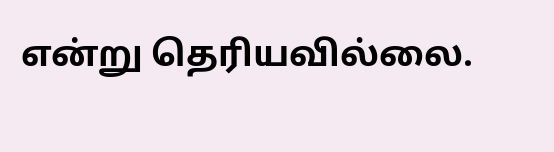என்று தெரியவில்லை.